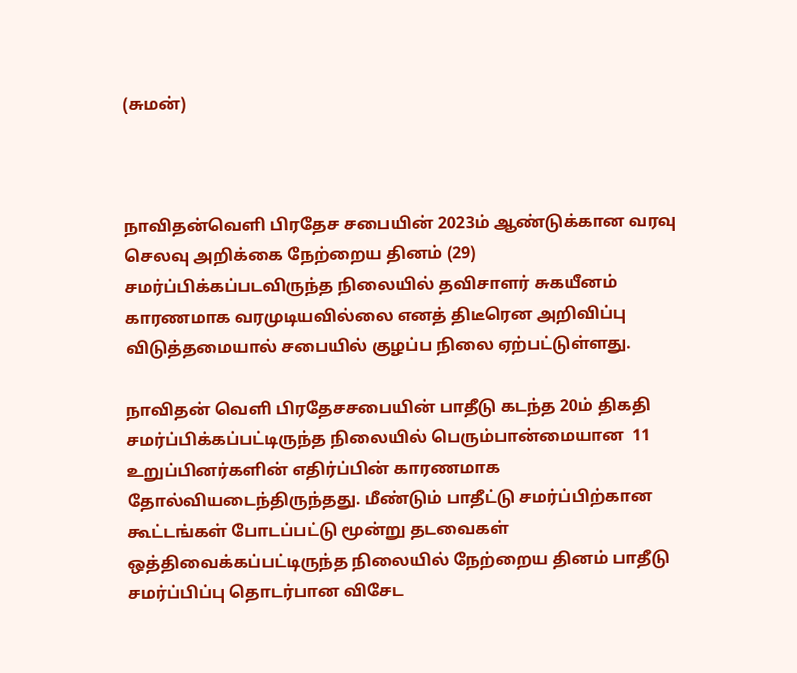(சுமன்)



நாவிதன்வெளி பிரதேச சபையின் 2023ம் ஆண்டுக்கான வரவு செலவு அறிக்கை நேற்றைய தினம் (29) சமர்ப்பிக்கப்படவிருந்த நிலையில் தவிசாளர் சுகயீனம் காரணமாக வரமுடியவில்லை எனத் திடீரென அறிவிப்பு விடுத்தமையால் சபையில் குழப்ப நிலை ஏற்பட்டுள்ளது.

நாவிதன் வெளி பிரதேசசபையின் பாதீடு கடந்த 20ம் திகதி சமர்ப்பிக்கப்பட்டிருந்த நிலையில் பெரும்பான்மையான  11 உறுப்பினர்களின் எதிர்ப்பின் காரணமாக தோல்வியடைந்திருந்தது. மீண்டும் பாதீட்டு சமர்ப்பிற்கான கூட்டங்கள் போடப்பட்டு மூன்று தடவைகள் ஒத்திவைக்கப்பட்டிருந்த நிலையில் நேற்றைய தினம் பாதீடு சமர்ப்பிப்பு தொடர்பான விசேட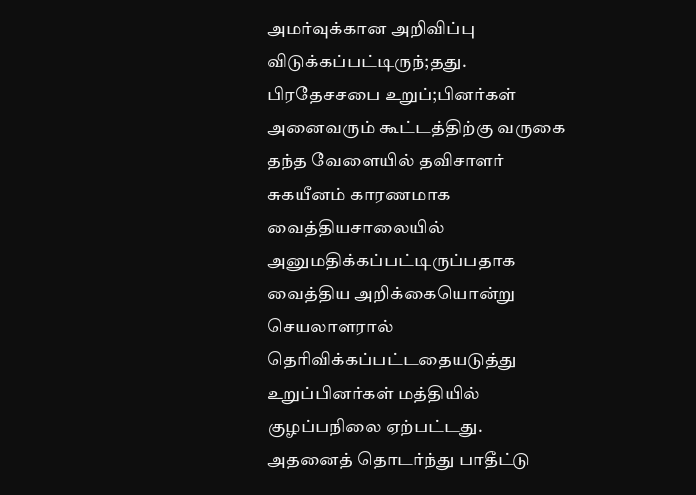அமர்வுக்கான அறிவிப்பு விடுக்கப்பட்டிருந்;தது. பிரதேசசபை உறுப்;பினர்கள் அனைவரும் கூட்டத்திற்கு வருகை தந்த வேளையில் தவிசாளர் சுகயீனம் காரணமாக வைத்தியசாலையில் அனுமதிக்கப்பட்டிருப்பதாக வைத்திய அறிக்கையொன்று செயலாளரால் தெரிவிக்கப்பட்டதையடுத்து உறுப்பினர்கள் மத்தியில் குழப்பநிலை ஏற்பட்டது. அதனைத் தொடர்ந்து பாதீட்டு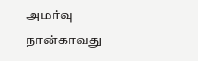அமர்வு நான்காவது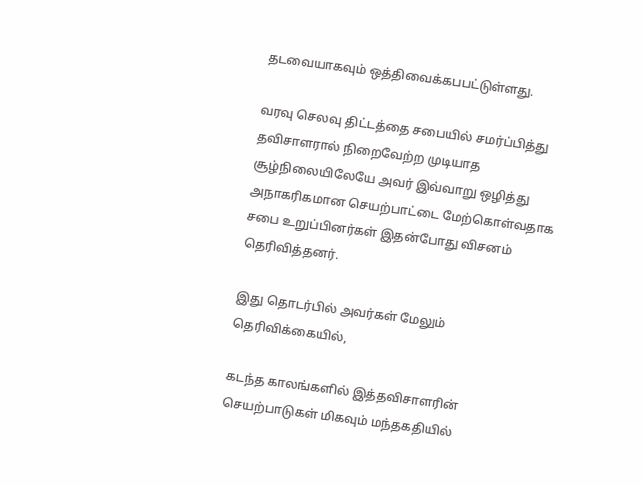தடவையாகவும் ஒத்திவைக்கபபட்டுள்ளது.

வரவு செலவு திட்டத்தை சபையில் சமர்ப்பித்து தவிசாளரால் நிறைவேற்ற முடியாத சூழ்நிலையிலேயே அவர் இவ்வாறு ஒழித்து அநாகரிகமான செயற்பாட்டை மேற்கொள்வதாக சபை உறுப்பினர்கள் இதன்போது விசனம் தெரிவித்தனர்.

இது தொடர்பில் அவர்கள் மேலும் தெரிவிக்கையில்,

கடந்த காலங்களில் இத்தவிசாளரின் செயற்பாடுகள் மிகவும் மந்தகதியில்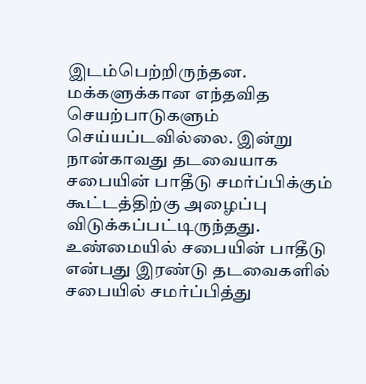இடம்பெற்றிருந்தன. மக்களுக்கான எந்தவித செயற்பாடுகளும் செய்யப்டவில்லை. இன்று நான்காவது தடவையாக சபையின் பாதீடு சமர்ப்பிக்கும் கூட்டத்திற்கு அழைப்பு விடுக்கப்பட்டிருந்தது. உண்மையில் சபையின் பாதீடு என்பது இரண்டு தடவைகளில் சபையில் சமர்ப்பித்து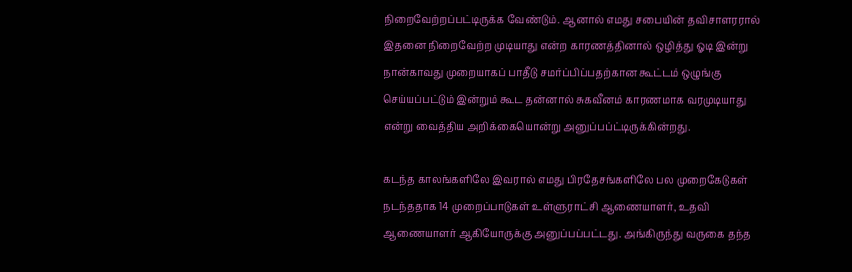நிறைவேற்றப்பட்டிருக்க வேண்டும். ஆனால் எமது சபையின் தவிசாளரரால் இதனை நிறைவேற்ற முடியாது என்ற காரணத்தினால் ஒழித்து ஓடி இன்று நான்காவது முறையாகப் பாதீடு சமர்ப்பிப்பதற்கான கூட்டம் ஒழுங்கு செய்யப்பட்டும் இன்றும் கூட தன்னால் சுகவீனம் காரணமாக வரமுடியாது என்று வைத்திய அறிக்கையொன்று அனுப்பப்ட்டிருக்கின்றது.

கடந்த காலங்களிலே இவரால் எமது பிரதேசங்களிலே பல முறைகேடுகள் நடந்ததாக 14 முறைப்பாடுகள் உள்ளுராட்சி ஆணையாளர், உதவி ஆணையாளர் ஆகியோருக்கு அனுப்பப்பட்டது. அங்கிருந்து வருகை தந்த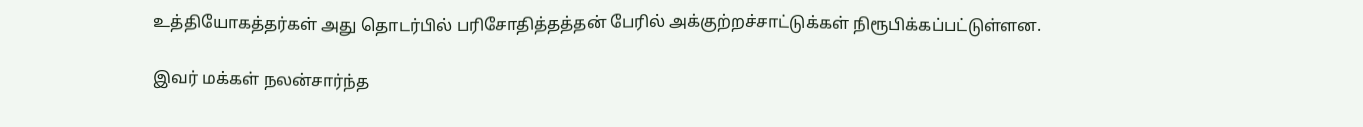உத்தியோகத்தர்கள் அது தொடர்பில் பரிசோதித்தத்தன் பேரில் அக்குற்றச்சாட்டுக்கள் நிரூபிக்கப்பட்டுள்ளன.

இவர் மக்கள் நலன்சார்ந்த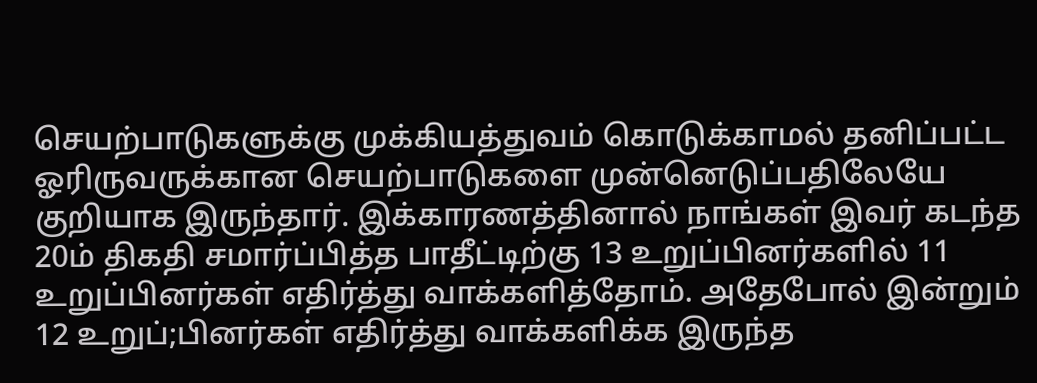செயற்பாடுகளுக்கு முக்கியத்துவம் கொடுக்காமல் தனிப்பட்ட ஓரிருவருக்கான செயற்பாடுகளை முன்னெடுப்பதிலேயே குறியாக இருந்தார். இக்காரணத்தினால் நாங்கள் இவர் கடந்த 20ம் திகதி சமார்ப்பித்த பாதீட்டிற்கு 13 உறுப்பினர்களில் 11 உறுப்பினர்கள் எதிர்த்து வாக்களித்தோம். அதேபோல் இன்றும் 12 உறுப்;பினர்கள் எதிர்த்து வாக்களிக்க இருந்த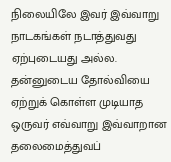நிலையிலே இவர் இவ்வாறு நாடகங்கள் நடாத்துவது ஏற்புடையது அல்ல. தன்னுடைய தோல்வியை ஏற்றுக் கொள்ள முடியாத ஒருவர் எவ்வாறு இவ்வாறான தலைமைத்துவப்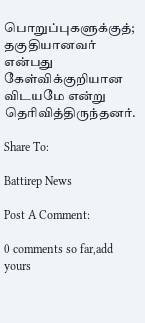பொறுப்புகளுக்குத்; தகுதியானவர் என்பது கேள்விக்குறியான விடயமே என்று தெரிவித்திருந்தனர்.

Share To:

Battirep News

Post A Comment:

0 comments so far,add yours